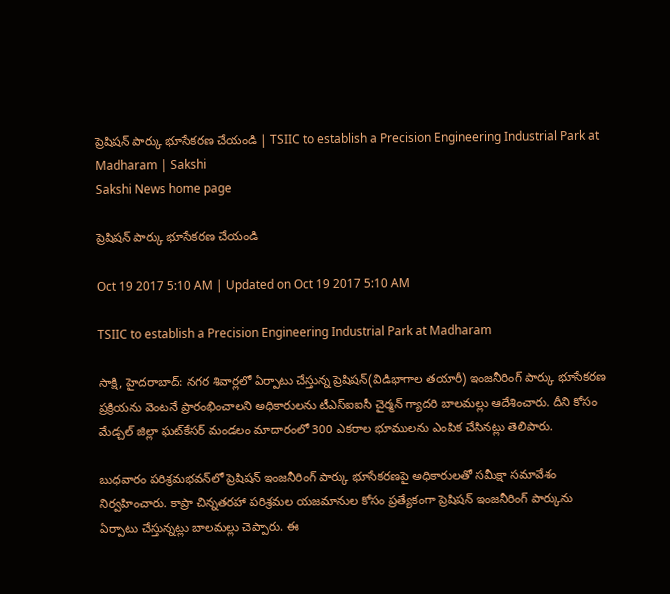ప్రెషిషన్‌ పార్కు భూసేకరణ చేయండి | TSIIC to establish a Precision Engineering Industrial Park at Madharam | Sakshi
Sakshi News home page

ప్రెషిషన్‌ పార్కు భూసేకరణ చేయండి

Oct 19 2017 5:10 AM | Updated on Oct 19 2017 5:10 AM

TSIIC to establish a Precision Engineering Industrial Park at Madharam

సాక్షి, హైదరాబాద్‌: నగర శివార్లలో ఏర్పాటు చేస్తున్న ప్రెషిషన్‌(విడిభాగాల తయారీ) ఇంజనీరింగ్‌ పార్కు భూసేకరణ ప్రక్రియను వెంటనే ప్రారంభించాలని అధికారులను టీఎస్‌ఐఐసీ చైర్మన్‌ గ్యాదరి బాలమల్లు ఆదేశించారు. దీని కోసం మేడ్చల్‌ జిల్లా ఘట్‌కేసర్‌ మండలం మాదారంలో 300 ఎకరాల భూములను ఎంపిక చేసినట్లు తెలిపారు.

బుధవారం పరిశ్రమభవన్‌లో ప్రెషిషన్‌ ఇంజనీరింగ్‌ పార్కు భూసేకరణపై అధికారులతో సమీక్షా సమావేశం నిర్వహించారు. కాప్రా చిన్నతరహా పరిశ్రమల యజమానుల కోసం ప్రత్యేకంగా ప్రెషిషన్‌ ఇంజనీరింగ్‌ పార్కును ఏర్పాటు చేస్తున్నట్లు బాలమల్లు చెప్పారు. ఈ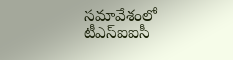సమావేశంలో టీఎస్‌ఐఐసీ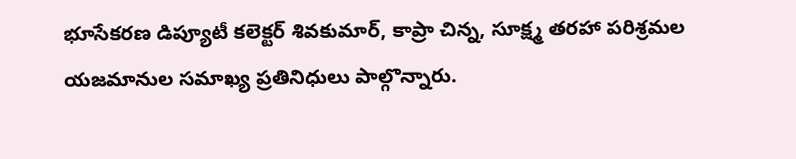భూసేకరణ డిప్యూటీ కలెక్టర్‌ శివకుమార్, కాప్రా చిన్న, సూక్ష్మ తరహా పరిశ్రమల యజమానుల సమాఖ్య ప్రతినిధులు పాల్గొన్నారు.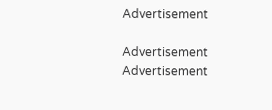Advertisement

Advertisement
Advertisement